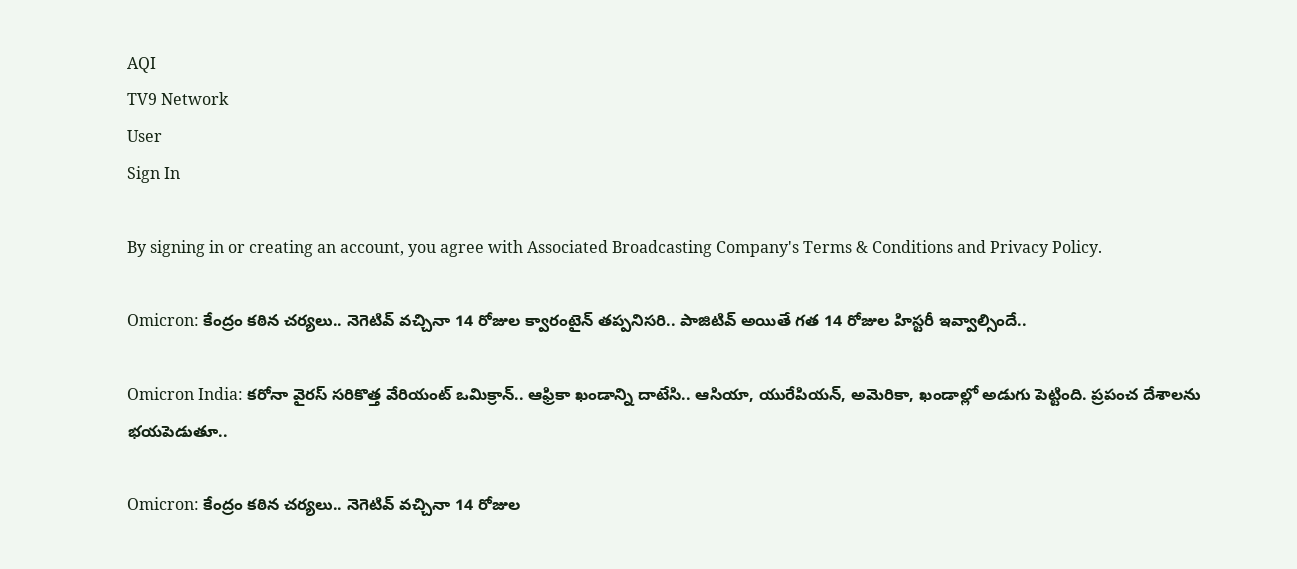AQI
TV9 Network
User
Sign In

By signing in or creating an account, you agree with Associated Broadcasting Company's Terms & Conditions and Privacy Policy.

Omicron: కేంద్రం కఠిన చర్యలు.. నెగెటివ్ వచ్చినా 14 రోజుల క్వారంటైన్ తప్పనిసరి.. పాజిటివ్ అయితే గత 14 రోజుల హిస్టరీ ఇవ్వాల్సిందే..

Omicron India: కరోనా వైరస్ సరికొత్త వేరియంట్ ఒమిక్రాన్.. ఆఫ్రికా ఖండాన్ని దాటేసి.. ఆసియా, యురేపియన్, అమెరికా, ఖండాల్లో అడుగు పెట్టింది. ప్రపంచ దేశాలను భయపెడుతూ..

Omicron: కేంద్రం కఠిన చర్యలు.. నెగెటివ్ వచ్చినా 14 రోజుల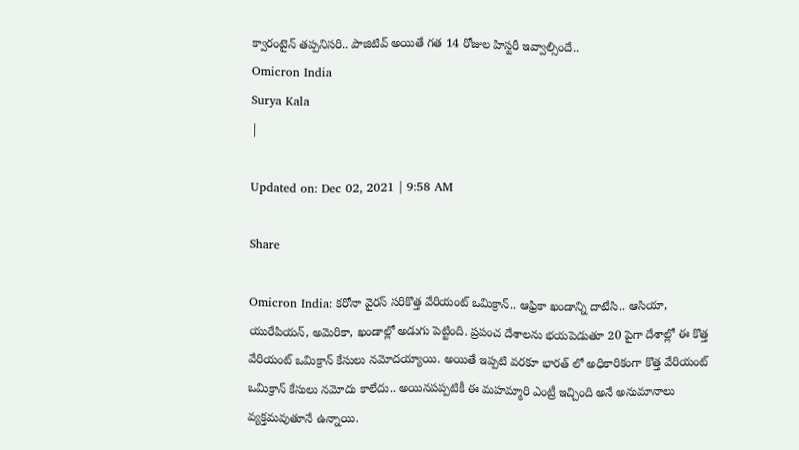క్వారంటైన్ తప్పనిసరి.. పాజిటివ్ అయితే గత 14 రోజుల హిస్టరీ ఇవ్వాల్సిందే..
Omicron India
Surya Kala
|

Updated on: Dec 02, 2021 | 9:58 AM

Share

Omicron India: కరోనా వైరస్ సరికొత్త వేరియంట్ ఒమిక్రాన్.. ఆఫ్రికా ఖండాన్ని దాటేసి.. ఆసియా, యురేపియన్, అమెరికా, ఖండాల్లో అడుగు పెట్టింది. ప్రపంచ దేశాలను భయపెడుతూ 20 పైగా దేశాల్లో ఈ కొత్త వేరియంట్ ఒమిక్రాన్ కేసులు నమోదయ్యాయి. అయితే ఇప్పటి వరకూ భారత్ లో అధికారికంగా కొత్త వేరియంట్ ఒమిక్రాన్ కేసులు నమోదు కాలేదు.. అయినపప్పటికీ ఈ మహమ్మారి ఎంట్రీ ఇచ్చింది అనే అనుమానాలు వ్యక్తమవుతూనే ఉన్నాయి.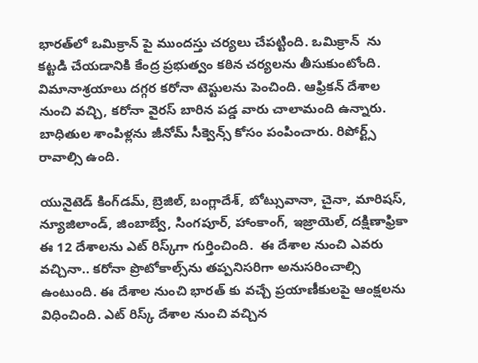భారత్‌లో ఒమిక్రాన్ పై ముందస్తు చర్యలు చేపట్టింది. ఒమిక్రాన్  ను కట్టడి చేయడానికి కేంద్ర ప్రభుత్వం కఠిన చర్యలను తీసుకుంటోంది. విమానాశ్రయాలు దగ్గర కరోనా టెస్టులను పెంచింది. ఆఫ్రికన్ దేశాల నుంచి వచ్చి, కరోనా వైరస్ బారిన పడ్డ వారు చాలామంది ఉన్నారు. బాధితుల శాంపిళ్లను జీనోమ్ సీక్వెన్స్ కోసం పంపించారు. రిపోర్ట్స్ రావాల్సి ఉంది.

యునైటెడ్ కింగ్‌డమ్, బ్రెజిల్, బంగ్లాదేశ్, బోట్సువానా, చైనా, మారిషస్, న్యూజిలాండ్, జింబాబ్వే, సింగపూర్, హాంకాంగ్, ఇజ్రాయెల్‌, దక్షిణాఫ్రికా ఈ 12 దేశాలను ఎట్ రిస్క్‌గా గుర్తించింది.  ఈ దేశాల నుంచి ఎవరు వచ్చినా.. కరోనా ప్రొటోకాల్స్‌ను తప్పనిసరిగా అనుసరించాల్సి ఉంటుంది. ఈ దేశాల నుంచి భారత్ కు వచ్చే ప్రయాణీకులపై ఆంక్షలను విధించింది. ఎట్ రిస్క్ దేశాల నుంచి వచ్చిన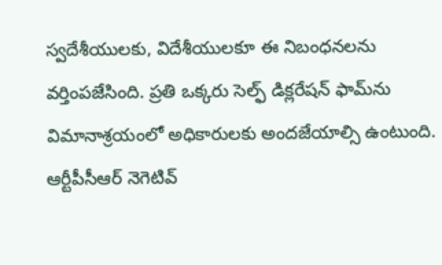స్వదేశీయులకు, విదేశీయులకూ ఈ నిబంధనలను వర్తింపజేసింది. ప్రతి ఒక్కరు సెల్ఫ్ డిక్లరేషన్ ఫామ్‌ను విమానాశ్రయంలో అధికారులకు అందజేయాల్సి ఉంటుంది. ఆర్టీపీసీఆర్ నెగెటివ్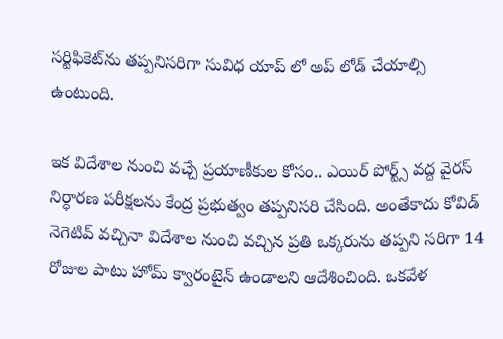సర్టిఫికెట్‌ను తప్పనిసరిగా సువిధ యాప్ లో అప్ లోడ్ చేయాల్సి ఉంటుంది.

ఇక విదేశాల నుంచి వచ్చే ప్రయాణీకుల కోసం.. ఎయిర్ పోర్ట్స్ వద్ద వైరస్ నిర్ధారణ పరీక్షలను కేంద్ర ప్రభుత్వం తప్పనిసరి చేసింది. అంతేకాదు కోవిడ్ నెగెటివ్ వచ్చినా విదేశాల నుంచి వచ్చిన ప్రతి ఒక్కరును తప్పని సరిగా 14 రోజుల పాటు హోమ్ క్వారంటైన్ ఉండాలని ఆదేశించింది. ఒకవేళ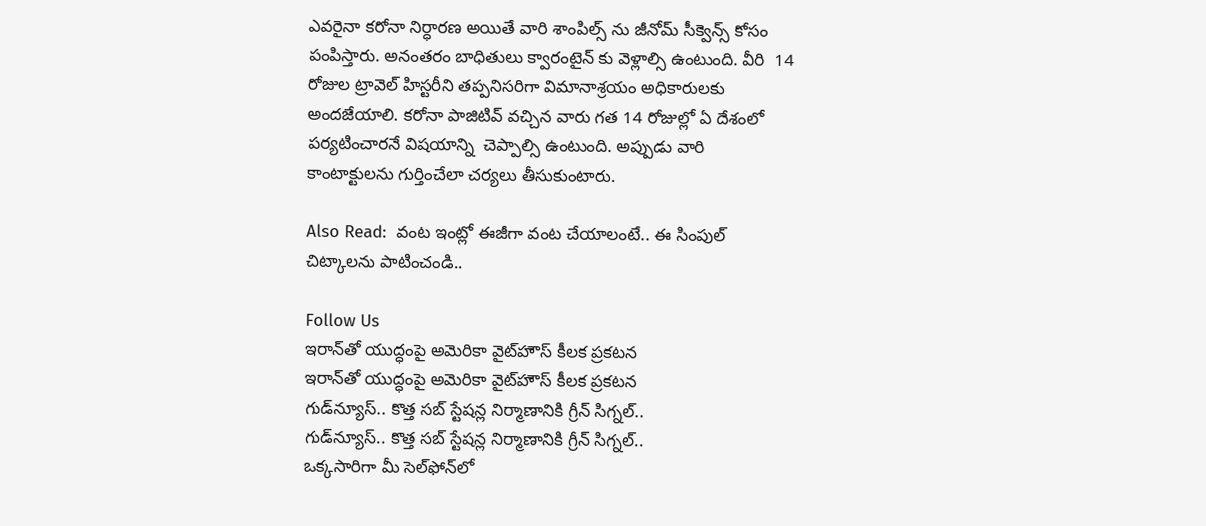ఎవరైనా కరోనా నిర్ధారణ అయితే వారి శాంపిల్స్ ను జీనోమ్ సీక్వెన్స్ కోసం పంపిస్తారు. అనంతరం బాధితులు క్వారంటైన్ కు వెళ్లాల్సి ఉంటుంది. వీరి  14 రోజుల ట్రావెల్ హిస్టరీని తప్పనిసరిగా విమానాశ్రయం అధికారులకు అందజేయాలి. కరోనా పాజిటివ్ వచ్చిన వారు గత 14 రోజుల్లో ఏ దేశంలో పర్యటించారనే విషయాన్ని  చెప్పాల్సి ఉంటుంది. అప్పుడు వారి కాంటాక్టులను గుర్తించేలా చర్యలు తీసుకుంటారు.

Also Read:  వంట ఇంట్లో ఈజీగా వంట చేయాలంటే.. ఈ సింపుల్ చిట్కాలను పాటించండి..

Follow Us
ఇరాన్‌తో యుద్ధంపై అమెరికా వైట్‌హౌస్ కీలక ప్రకటన
ఇరాన్‌తో యుద్ధంపై అమెరికా వైట్‌హౌస్ కీలక ప్రకటన
గుడ్‌న్యూస్‌.. కొత్త సబ్ స్టేషన్ల నిర్మాణానికి గ్రీన్ సిగ్నల్..
గుడ్‌న్యూస్‌.. కొత్త సబ్ స్టేషన్ల నిర్మాణానికి గ్రీన్ సిగ్నల్..
ఒక్కసారిగా మీ సెల్‌ఫోన్‌లో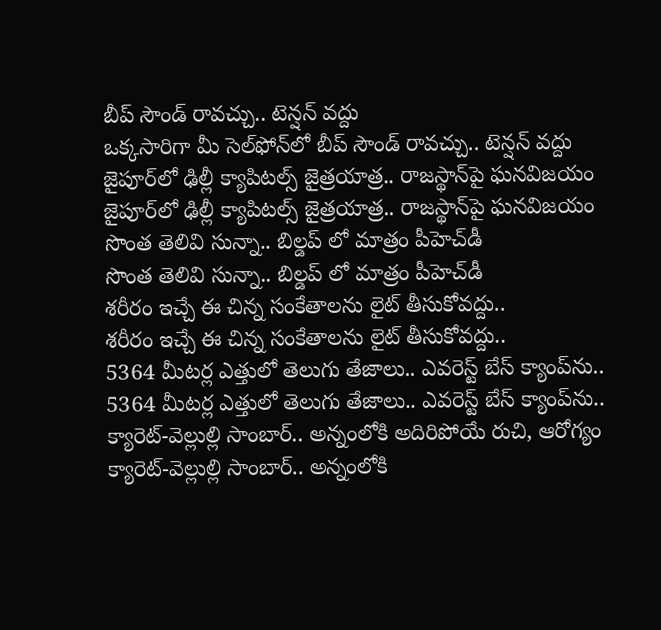బీప్ సౌండ్ రావచ్చు.. టెన్షన్‌ వద్దు
ఒక్కసారిగా మీ సెల్‌ఫోన్‌లో బీప్ సౌండ్ రావచ్చు.. టెన్షన్‌ వద్దు
జైపూర్‌లో ఢిల్లీ క్యాపిటల్స్ జైత్రయాత్ర.. రాజస్థాన్‌పై ఘనవిజయం
జైపూర్‌లో ఢిల్లీ క్యాపిటల్స్ జైత్రయాత్ర.. రాజస్థాన్‌పై ఘనవిజయం
సొంత తెలివి సున్నా.. బిల్డప్ లో మాత్రం పీహెచ్‌డీ
సొంత తెలివి సున్నా.. బిల్డప్ లో మాత్రం పీహెచ్‌డీ
శరీరం ఇచ్చే ఈ చిన్న సంకేతాలను లైట్ తీసుకోవద్దు..
శరీరం ఇచ్చే ఈ చిన్న సంకేతాలను లైట్ తీసుకోవద్దు..
5364 మీటర్ల ఎత్తులో తెలుగు తేజాలు.. ఎవరెస్ట్ బేస్ క్యాంప్‌ను..
5364 మీటర్ల ఎత్తులో తెలుగు తేజాలు.. ఎవరెస్ట్ బేస్ క్యాంప్‌ను..
క్యారెట్-వెల్లుల్లి సాంబార్.. అన్నంలోకి అదిరిపోయే రుచి, ఆరోగ్యం
క్యారెట్-వెల్లుల్లి సాంబార్.. అన్నంలోకి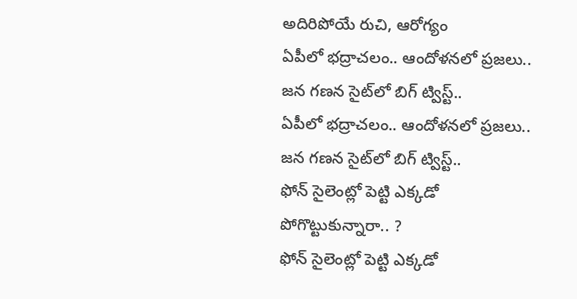అదిరిపోయే రుచి, ఆరోగ్యం
ఏపీలో భద్రాచలం.. ఆందోళనలో ప్రజలు.. జన గణన సైట్‌లో బిగ్ ట్విస్ట్..
ఏపీలో భద్రాచలం.. ఆందోళనలో ప్రజలు.. జన గణన సైట్‌లో బిగ్ ట్విస్ట్..
ఫోన్ సైలెంట్లో పెట్టి ఎక్కడో పోగొట్టుకున్నారా.. ?
ఫోన్ సైలెంట్లో పెట్టి ఎక్కడో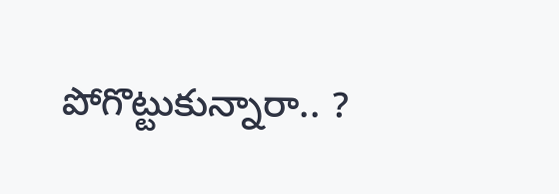పోగొట్టుకున్నారా.. ?